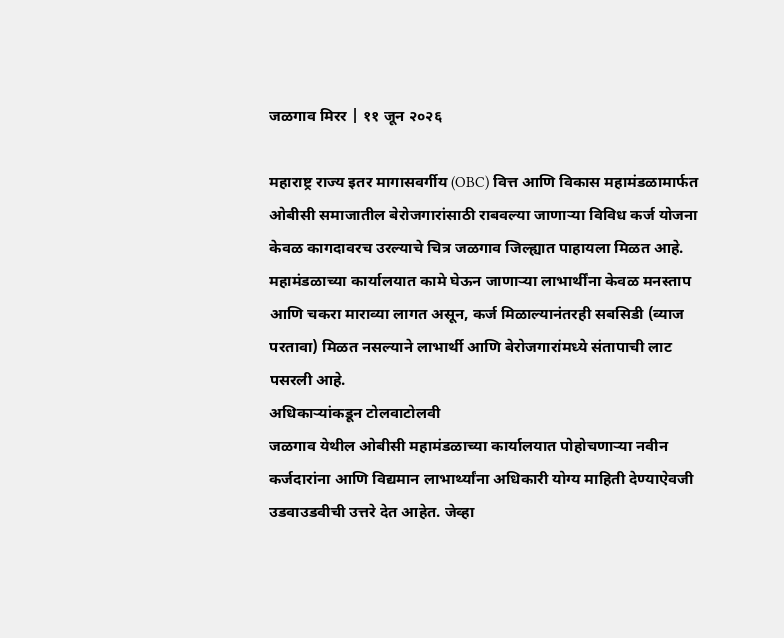जळगाव मिरर | ११ जून २०२६

महाराष्ट्र राज्य इतर मागासवर्गीय (OBC) वित्त आणि विकास महामंडळामार्फत ओबीसी समाजातील बेरोजगारांसाठी राबवल्या जाणाऱ्या विविध कर्ज योजना केवळ कागदावरच उरल्याचे चित्र जळगाव जिल्ह्यात पाहायला मिळत आहे. महामंडळाच्या कार्यालयात कामे घेऊन जाणाऱ्या लाभार्थींना केवळ मनस्ताप आणि चकरा माराव्या लागत असून, कर्ज मिळाल्यानंतरही सबसिडी (व्याज परतावा) मिळत नसल्याने लाभार्थी आणि बेरोजगारांमध्ये संतापाची लाट पसरली आहे.
अधिकाऱ्यांकडून टोलवाटोलवी
जळगाव येथील ओबीसी महामंडळाच्या कार्यालयात पोहोचणाऱ्या नवीन कर्जदारांना आणि विद्यमान लाभार्थ्यांना अधिकारी योग्य माहिती देण्याऐवजी उडवाउडवीची उत्तरे देत आहेत. जेव्हा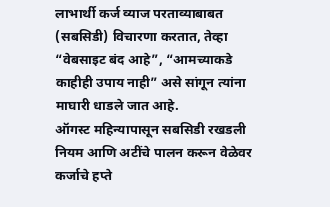लाभार्थी कर्ज व्याज परताव्याबाबत (सबसिडी) विचारणा करतात, तेव्हा “वेबसाइट बंद आहे”, “आमच्याकडे काहीही उपाय नाही” असे सांगून त्यांना माघारी धाडले जात आहे.
ऑगस्ट महिन्यापासून सबसिडी रखडली
नियम आणि अटींचे पालन करून वेळेवर कर्जाचे हप्ते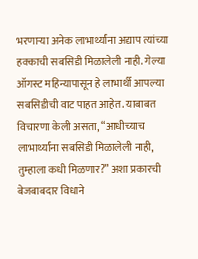भरणाऱ्या अनेक लाभार्थ्यांना अद्याप त्यांच्या हक्काची सबसिडी मिळालेली नाही. गेल्या ऑगस्ट महिन्यापासून हे लाभार्थी आपल्या सबसिडीची वाट पाहत आहेत. याबाबत विचारणा केली असता, “आधीच्याच लाभार्थ्यांना सबसिडी मिळालेली नाही, तुम्हाला कधी मिळणार?” अशा प्रकारची बेजबाबदार विधाने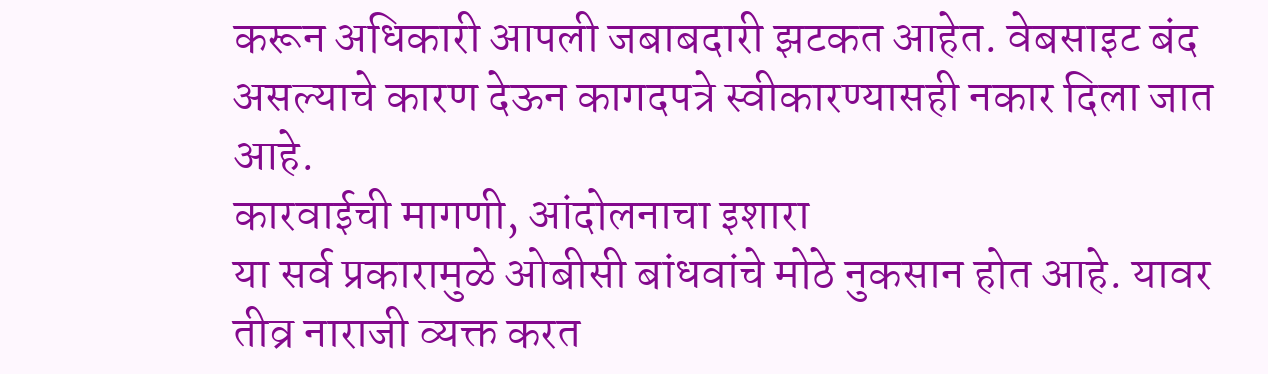करून अधिकारी आपली जबाबदारी झटकत आहेत. वेबसाइट बंद असल्याचे कारण देऊन कागदपत्रे स्वीकारण्यासही नकार दिला जात आहे.
कारवाईची मागणी, आंदोलनाचा इशारा
या सर्व प्रकारामुळे ओबीसी बांधवांचे मोठे नुकसान होत आहे. यावर तीव्र नाराजी व्यक्त करत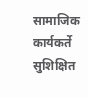सामाजिक कार्यकर्ते सुशिक्षित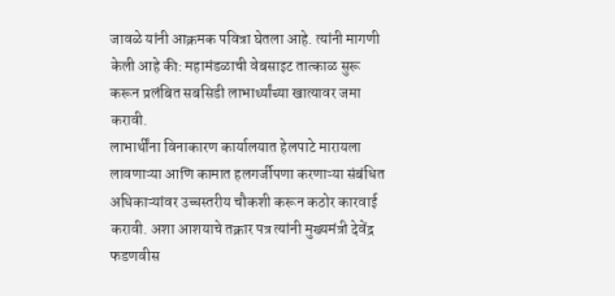जावळे यांनी आक्रमक पवित्रा घेतला आहे. त्यांनी मागणी केली आहे की: महामंडळाची वेबसाइट तात्काळ सुरू करून प्रलंबित सबसिडी लाभार्थ्यांच्या खात्यावर जमा करावी.
लाभार्थींना विनाकारण कार्यालयात हेलपाटे मारायला लावणाऱ्या आणि कामात हलगर्जीपणा करणाऱ्या संबंधित अधिकाऱ्यांवर उच्चस्तरीय चौकशी करून कठोर कारवाई करावी. अशा आशयाचे तक्रार पत्र त्यांनी मुख्यमंत्री देवेंद्र फडणवीस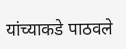यांच्याकडे पाठवले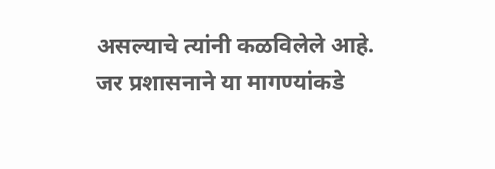असल्याचे त्यांनी कळविलेले आहे. जर प्रशासनाने या मागण्यांकडे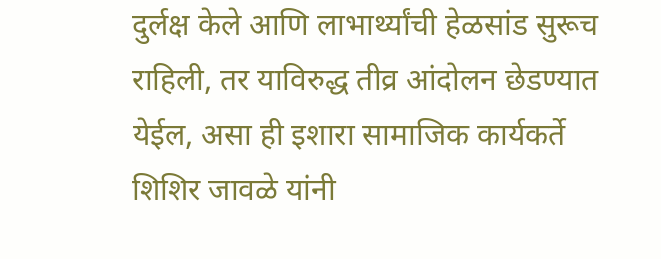दुर्लक्ष केले आणि लाभार्थ्यांची हेळसांड सुरूच राहिली, तर याविरुद्ध तीव्र आंदोलन छेडण्यात येईल, असा ही इशारा सामाजिक कार्यकर्ते शिशिर जावळे यांनी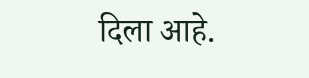दिला आहे.